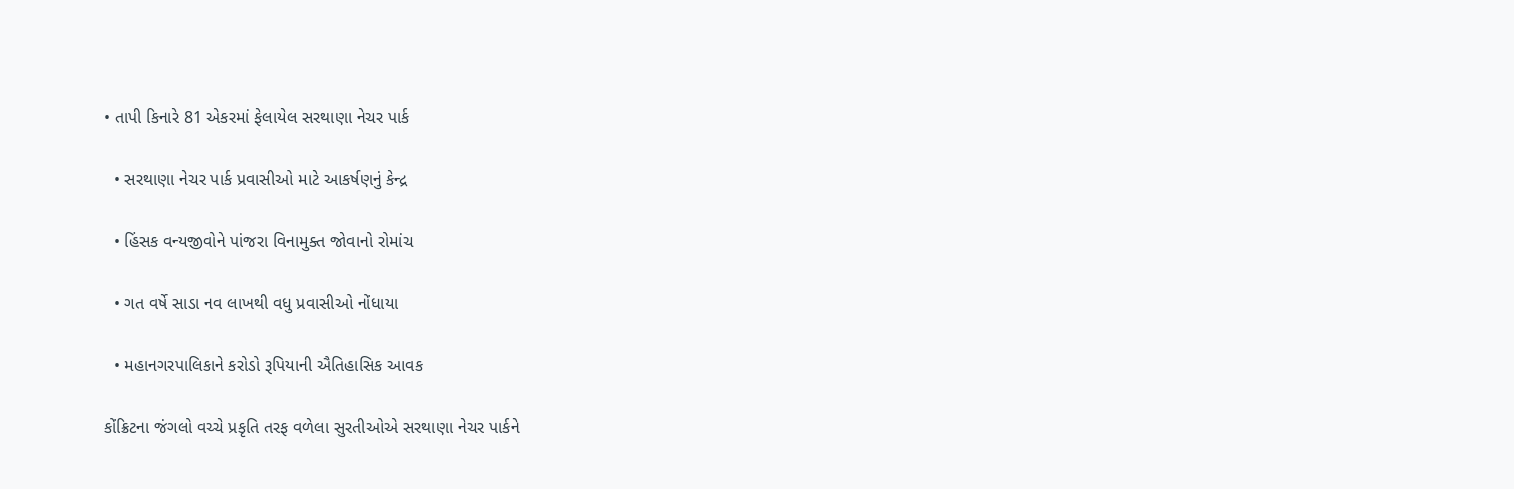• તાપી કિનારે 81 એકરમાં ફેલાયેલ સરથાણા નેચર પાર્ક

  • સરથાણા નેચર પાર્ક પ્રવાસીઓ માટે આકર્ષણનું કેન્દ્ર

  • હિંસક વન્યજીવોને પાંજરા વિનામુક્ત જોવાનો રોમાંચ

  • ગત વર્ષે સાડા નવ લાખથી વધુ પ્રવાસીઓ નોંધાયા

  • મહાનગરપાલિકાને કરોડો રૂપિયાની ઐતિહાસિક આવક

કોંક્રિટના જંગલો વચ્ચે પ્રકૃતિ તરફ વળેલા સુરતીઓએ સરથાણા નેચર પાર્કને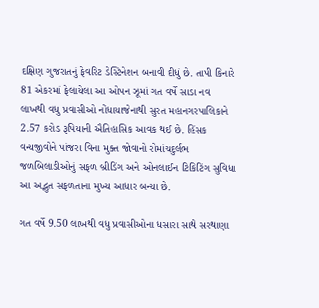દક્ષિણ ગુજરાતનું ફેવરિટ ડેસ્ટિનેશન બનાવી દીધું છે. તાપી કિનારે 81 એકરમાં ફેલાયેલા આ ઓપન ઝૂમાં ગત વર્ષે સાડા નવ લાખથી વધુ પ્રવાસીઓ નોંધાયાજેનાથી સુરત મહાનગરપાલિકાને 2.57 કરોડ રૂપિયાની ઐતિહાસિક આવક થઈ છે. હિંસક વન્યજીવોને પાંજરા વિના મુક્ત જોવાનો રોમાંચદુર્લભ જળબિલાડીઓનું સફળ બ્રીડિંગ અને ઓનલાઈન ટિકિટિંગ સુવિધા આ અદ્ભુત સફળતાના મુખ્ય આધાર બન્યા છે.

ગત વર્ષે 9.50 લાખથી વધુ પ્રવાસીઓના ધસારા સાથે સરથાણા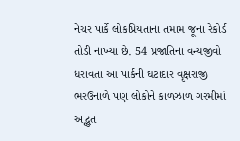નેચર પાર્કે લોકપ્રિયતાના તમામ જૂના રેકોર્ડ તોડી નાખ્યા છે. 54 પ્રજાતિના વન્યજીવો ધરાવતા આ પાર્કની ઘટાદાર વૃક્ષરાજી ભરઉનાળે પણ લોકોને કાળઝાળ ગરમીમાં અદ્ભુત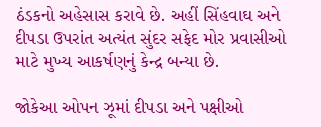ઠંડકનો અહેસાસ કરાવે છે. અહીં સિંહવાઘ અને દીપડા ઉપરાંત અત્યંત સુંદર સફેદ મોર પ્રવાસીઓ માટે મુખ્ય આકર્ષણનું કેન્દ્ર બન્યા છે.

જોકેઆ ઓપન ઝૂમાં દીપડા અને પક્ષીઓ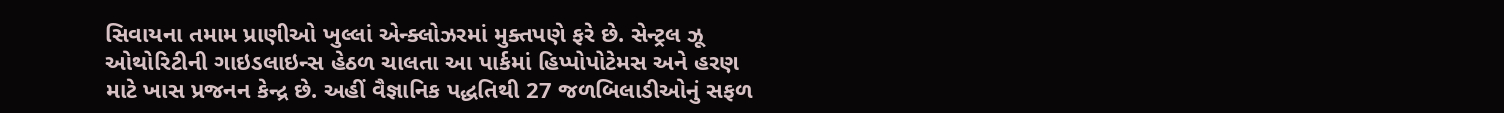સિવાયના તમામ પ્રાણીઓ ખુલ્લાં એન્ક્લોઝરમાં મુક્તપણે ફરે છે. સેન્ટ્રલ ઝૂ ઓથોરિટીની ગાઇડલાઇન્સ હેઠળ ચાલતા આ પાર્કમાં હિપ્પોપોટેમસ અને હરણ માટે ખાસ પ્રજનન કેન્દ્ર છે. અહીં વૈજ્ઞાનિક પદ્ધતિથી 27 જળબિલાડીઓનું સફળ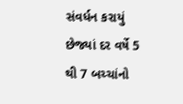સંવર્ધન કરાયું છેજ્યાં દર વર્ષે 5 થી 7 બચ્ચાંનો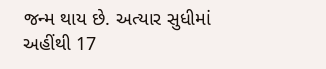જન્મ થાય છે. અત્યાર સુધીમાં અહીંથી 17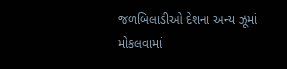જળબિલાડીઓ દેશના અન્ય ઝૂમાં મોકલવામાં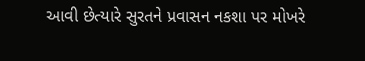આવી છેત્યારે સુરતને પ્રવાસન નકશા પર મોખરે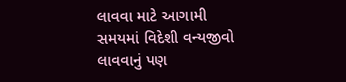લાવવા માટે આગામી સમયમાં વિદેશી વન્યજીવો લાવવાનું પણ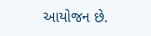આયોજન છે.